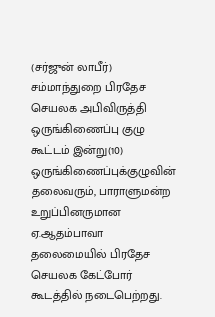(சர்ஜுன் லாபீர்)
சம்மாந்துறை பிரதேச செயலக அபிவிருத்தி ஒருங்கிணைப்பு குழு கூட்டம் இன்று(10) ஒருங்கிணைப்புக்குழுவின் தலைவரும், பாராளுமன்ற உறுப்பினருமான ஏ.ஆதம்பாவா தலைமையில் பிரதேச செயலக கேட்போர் கூடத்தில் நடைபெற்றது.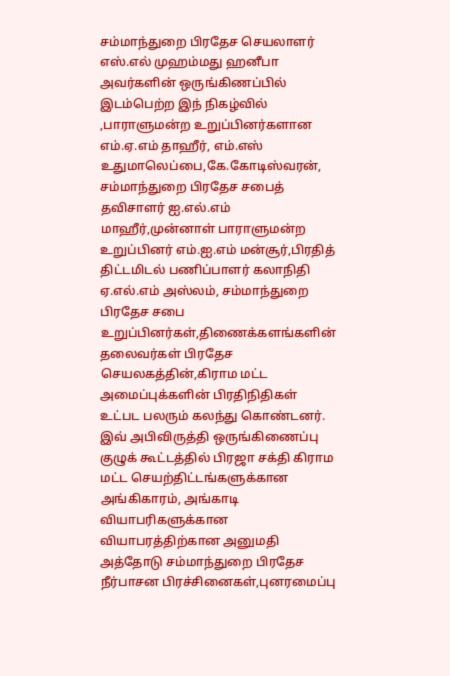சம்மாந்துறை பிரதேச செயலாளர் எஸ்.எல் முஹம்மது ஹனீபா அவர்களின் ஒருங்கிணப்பில் இடம்பெற்ற இந் நிகழ்வில் ,பாராளுமன்ற உறுப்பினர்களான எம்.ஏ.எம் தாஹீர், எம்.எஸ் உதுமாலெப்பை,கே.கோடிஸ்வரன்,
சம்மாந்துறை பிரதேச சபைத் தவிசாளர் ஐ.எல்.எம் மாஹீர்,முன்னாள் பாராளுமன்ற உறுப்பினர் எம்.ஐ.எம் மன்சூர்,பிரதித் திட்டமிடல் பணிப்பாளர் கலாநிதி ஏ.எல்.எம் அஸ்லம், சம்மாந்துறை பிரதேச சபை உறுப்பினர்கள்,திணைக்களங்களின் தலைவர்கள் பிரதேச செயலகத்தின்,கிராம மட்ட அமைப்புக்களின் பிரதிநிதிகள் உட்பட பலரும் கலந்து கொண்டனர்.
இவ் அபிவிருத்தி ஒருங்கிணைப்பு குழுக் கூட்டத்தில் பிரஜா சக்தி கிராம மட்ட செயற்திட்டங்களுக்கான அங்கிகாரம், அங்காடி வியாபரிகளுக்கான வியாபரத்திற்கான அனுமதி அத்தோடு சம்மாந்துறை பிரதேச நீர்பாசன பிரச்சினைகள்,புனரமைப்பு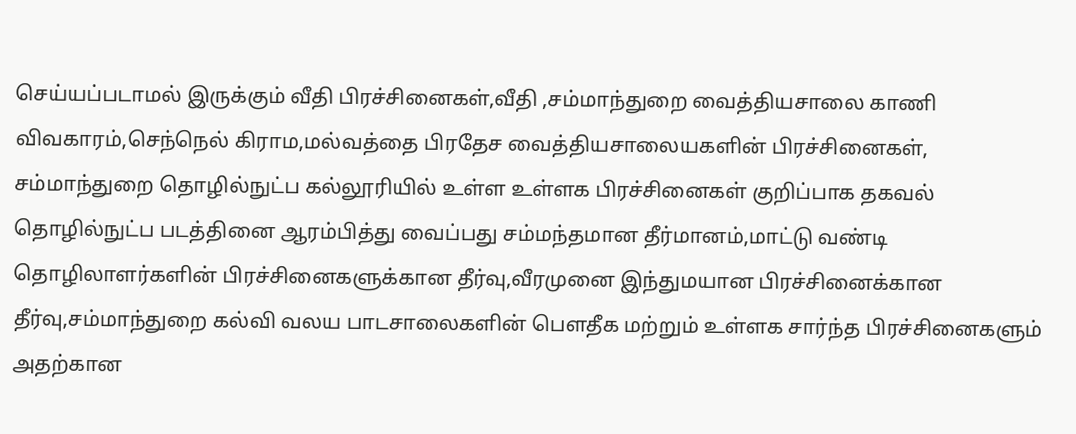செய்யப்படாமல் இருக்கும் வீதி பிரச்சினைகள்,வீதி ,சம்மாந்துறை வைத்தியசாலை காணி விவகாரம்,செந்நெல் கிராம,மல்வத்தை பிரதேச வைத்தியசாலையகளின் பிரச்சினைகள், சம்மாந்துறை தொழில்நுட்ப கல்லூரியில் உள்ள உள்ளக பிரச்சினைகள் குறிப்பாக தகவல் தொழில்நுட்ப படத்தினை ஆரம்பித்து வைப்பது சம்மந்தமான தீர்மானம்,மாட்டு வண்டி தொழிலாளர்களின் பிரச்சினைகளுக்கான தீர்வு,வீரமுனை இந்துமயான பிரச்சினைக்கான தீர்வு,சம்மாந்துறை கல்வி வலய பாடசாலைகளின் பெளதீக மற்றும் உள்ளக சார்ந்த பிரச்சினைகளும் அதற்கான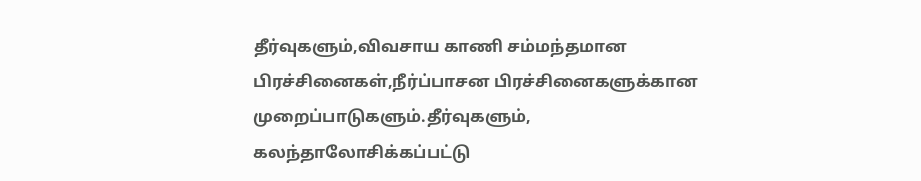தீர்வுகளும்,விவசாய காணி சம்மந்தமான பிரச்சினைகள்,நீர்ப்பாசன பிரச்சினைகளுக்கான முறைப்பாடுகளும்.தீர்வுகளும், கலந்தாலோசிக்கப்பட்டு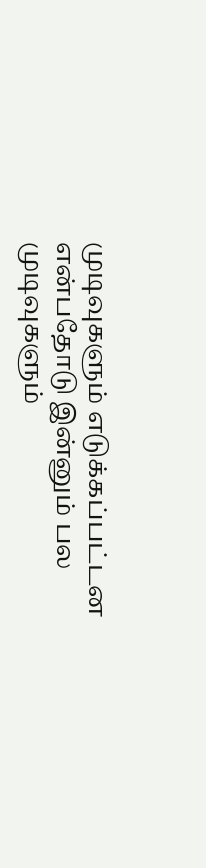முடிவுகளும் எடுக்கப்பட்டன என்பதோடு இன்னும் பல முடிவுகளும்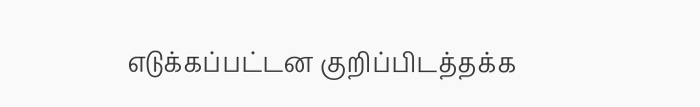எடுக்கப்பட்டன குறிப்பிடத்தக்க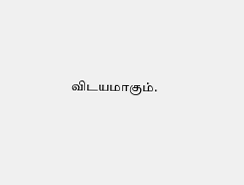விடயமாகும்.